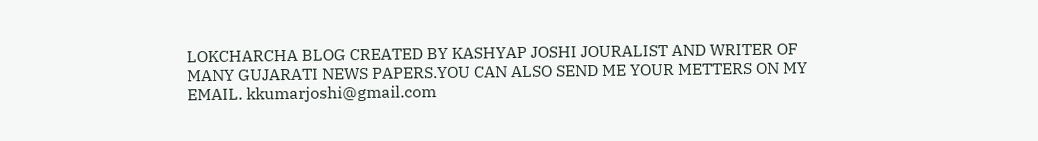LOKCHARCHA BLOG CREATED BY KASHYAP JOSHI JOURALIST AND WRITER OF MANY GUJARATI NEWS PAPERS.YOU CAN ALSO SEND ME YOUR METTERS ON MY
EMAIL. kkumarjoshi@gmail.com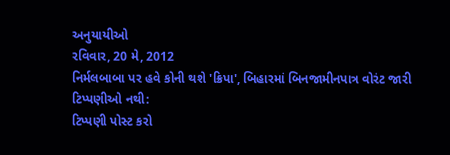અનુયાયીઓ
રવિવાર, 20 મે, 2012
નિર્મલબાબા પર હવે કોની થશે 'ક્રિપા', બિહારમાં બિનજામીનપાત્ર વોરંટ જારી
ટિપ્પણીઓ નથી:
ટિપ્પણી પોસ્ટ કરો